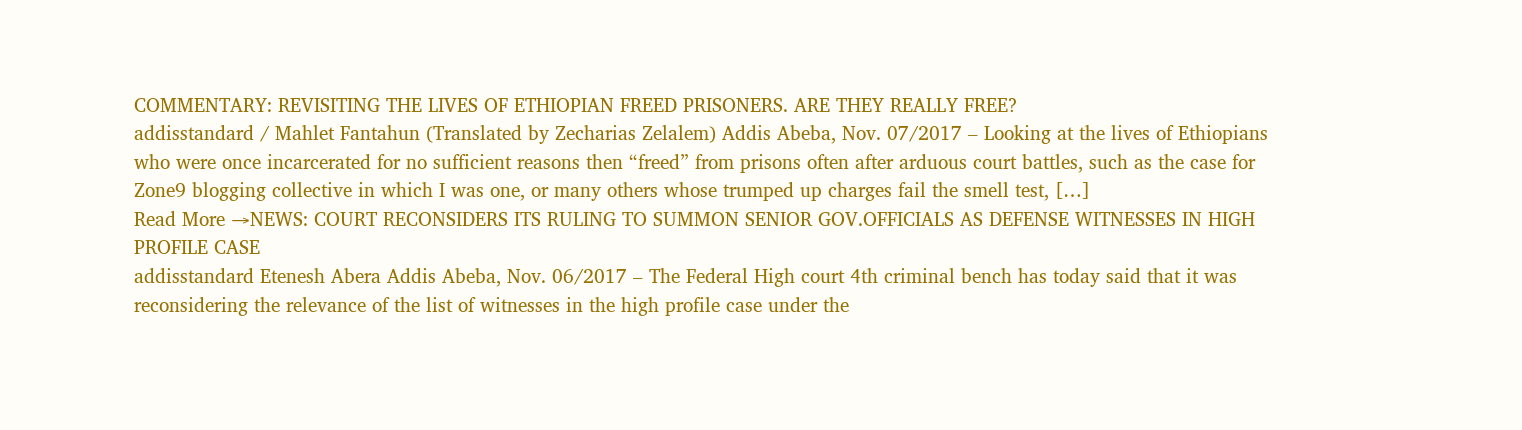COMMENTARY: REVISITING THE LIVES OF ETHIOPIAN FREED PRISONERS. ARE THEY REALLY FREE?
addisstandard / Mahlet Fantahun (Translated by Zecharias Zelalem) Addis Abeba, Nov. 07/2017 – Looking at the lives of Ethiopians who were once incarcerated for no sufficient reasons then “freed” from prisons often after arduous court battles, such as the case for Zone9 blogging collective in which I was one, or many others whose trumped up charges fail the smell test, […]
Read More →NEWS: COURT RECONSIDERS ITS RULING TO SUMMON SENIOR GOV.OFFICIALS AS DEFENSE WITNESSES IN HIGH PROFILE CASE
addisstandard Etenesh Abera Addis Abeba, Nov. 06/2017 – The Federal High court 4th criminal bench has today said that it was reconsidering the relevance of the list of witnesses in the high profile case under the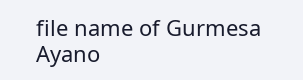file name of Gurmesa Ayano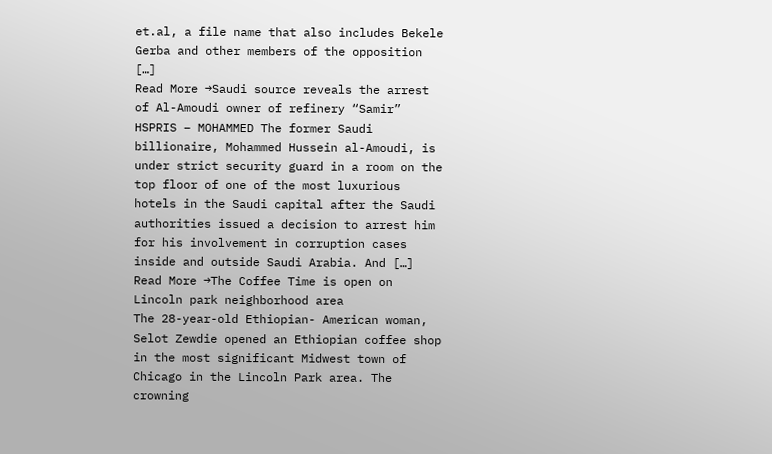et.al, a file name that also includes Bekele Gerba and other members of the opposition […]
Read More →Saudi source reveals the arrest of Al-Amoudi owner of refinery “Samir”
HSPRIS – MOHAMMED The former Saudi billionaire, Mohammed Hussein al-Amoudi, is under strict security guard in a room on the top floor of one of the most luxurious hotels in the Saudi capital after the Saudi authorities issued a decision to arrest him for his involvement in corruption cases inside and outside Saudi Arabia. And […]
Read More →The Coffee Time is open on Lincoln park neighborhood area
The 28-year-old Ethiopian- American woman, Selot Zewdie opened an Ethiopian coffee shop in the most significant Midwest town of Chicago in the Lincoln Park area. The crowning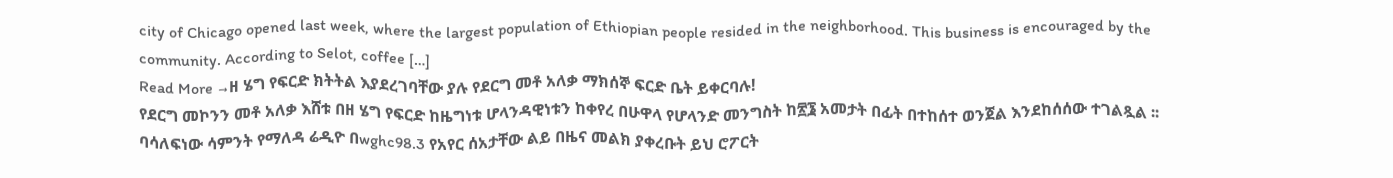city of Chicago opened last week, where the largest population of Ethiopian people resided in the neighborhood. This business is encouraged by the community. According to Selot, coffee […]
Read More →ዘ ሄግ የፍርድ ክትትል እያደረገባቸው ያሉ የደርግ መቶ አለቃ ማክሰኞ ፍርድ ቤት ይቀርባሉ!
የደርግ መኮንን መቶ አለቃ እሸቱ በዘ ሄግ የፍርድ ከዜግነቱ ሆላንዳዊነቱን ከቀየረ በሁዋላ የሆላንድ መንግስት ከ፳፮ አመታት በፊት በተከሰተ ወንጀል እንደከሰሰው ተገልጿል ፡፡ ባሳለፍነው ሳምንት የማለዳ ሬዲዮ በwghc98.3 የአየር ሰአታቸው ልይ በዜና መልክ ያቀረቡት ይህ ሮፖርት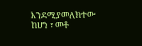እንደሚያመለክተው ከሆነ ፣ መቶ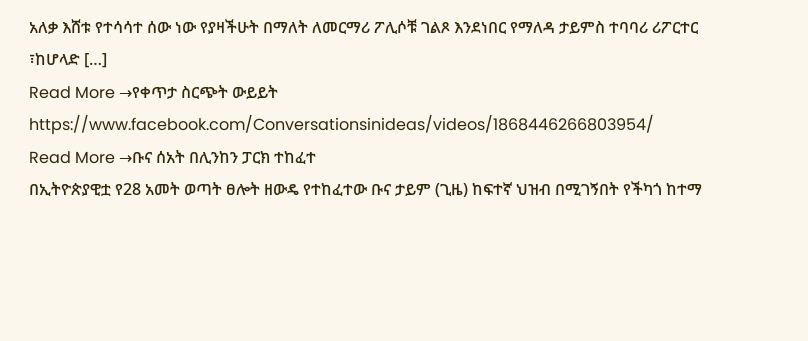አለቃ እሸቱ የተሳሳተ ሰው ነው የያዛችሁት በማለት ለመርማሪ ፖሊሶቹ ገልጾ እንደነበር የማለዳ ታይምስ ተባባሪ ሪፖርተር ፣ከሆላድ […]
Read More →የቀጥታ ስርጭት ውይይት
https://www.facebook.com/Conversationsinideas/videos/1868446266803954/
Read More →ቡና ሰአት በሊንከን ፓርክ ተከፈተ
በኢትዮጵያዊቷ የ28 አመት ወጣት ፀሎት ዘውዴ የተከፈተው ቡና ታይም (ጊዜ) ከፍተኛ ህዝብ በሚገኝበት የችካጎ ከተማ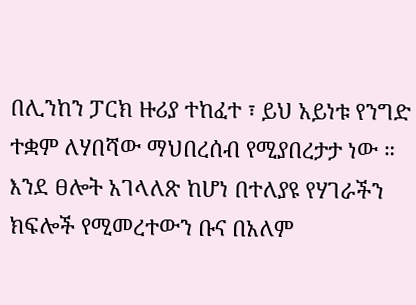በሊንከን ፓርክ ዙሪያ ተከፈተ ፣ ይህ አይነቱ የንግድ ተቋም ለሃበሻው ማህበረሰብ የሚያበረታታ ነው ። እንደ ፀሎት አገላለጽ ከሆነ በተለያዩ የሃገራችን ክፍሎች የሚመረተውን ቡና በአለም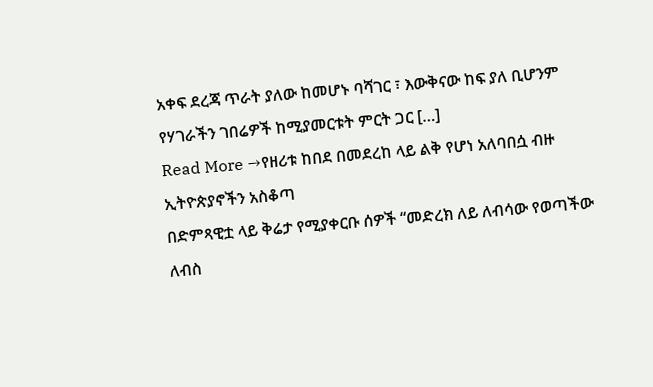አቀፍ ደረጃ ጥራት ያለው ከመሆኑ ባሻገር ፣ እውቅናው ከፍ ያለ ቢሆንም የሃገራችን ገበሬዎች ከሚያመርቱት ምርት ጋር […]
Read More →የዘሪቱ ከበደ በመደረከ ላይ ልቅ የሆነ አለባበሷ ብዙ ኢትዮጵያኖችን አስቆጣ
በድምጻዊቷ ላይ ቅሬታ የሚያቀርቡ ሰዎች “መድረክ ለይ ለብሳው የወጣችው ለብስ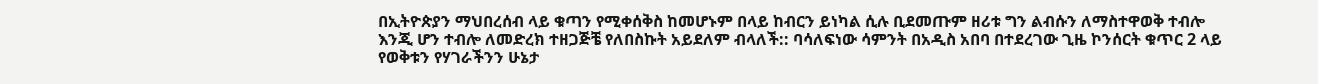በኢትዮጵያን ማህበረሰብ ላይ ቁጣን የሚቀሰቅስ ከመሆኑም በላይ ከብርን ይነካል ሲሉ ቢደመጡም ዘሪቱ ግን ልብሱን ለማስተዋወቅ ተብሎ እንጂ ሆን ተብሎ ለመድረክ ተዘጋጅቼ የለበስኩት አይደለም ብላለች:: ባሳለፍነው ሳምንት በአዲስ አበባ በተደረገው ጊዜ ኮንሰርት ቁጥር 2 ላይ የወቅቱን የሃገራችንን ሁኔታ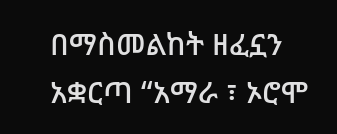በማስመልከት ዘፈኗን አቋርጣ “አማራ ፣ ኦሮሞ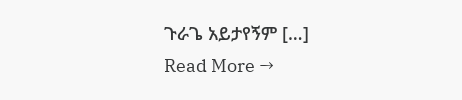ጉራጌ አይታየኝም […]
Read More →